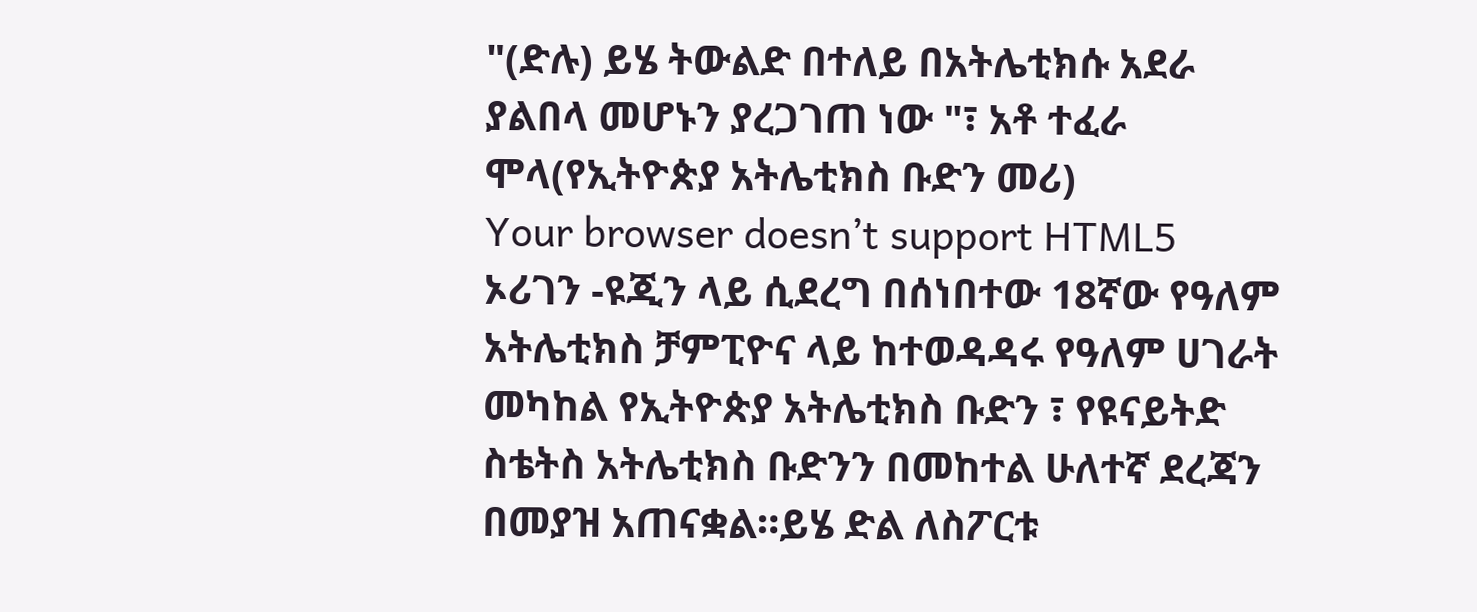"(ድሉ) ይሄ ትውልድ በተለይ በአትሌቲክሱ አደራ ያልበላ መሆኑን ያረጋገጠ ነው "፣ አቶ ተፈራ ሞላ(የኢትዮጵያ አትሌቲክስ ቡድን መሪ)
Your browser doesn’t support HTML5
ኦሪገን -ዩጂን ላይ ሲደረግ በሰነበተው 18ኛው የዓለም አትሌቲክስ ቻምፒዮና ላይ ከተወዳዳሩ የዓለም ሀገራት መካከል የኢትዮጵያ አትሌቲክስ ቡድን ፣ የዩናይትድ ስቴትስ አትሌቲክስ ቡድንን በመከተል ሁለተኛ ደረጃን በመያዝ አጠናቋል።ይሄ ድል ለስፖርቱ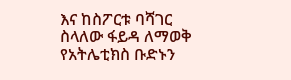እና ከስፖርቱ ባሻገር ስላለው ፋይዳ ለማወቅ የአትሌቲክስ ቡድኑን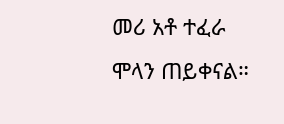መሪ አቶ ተፈራ ሞላን ጠይቀናል።